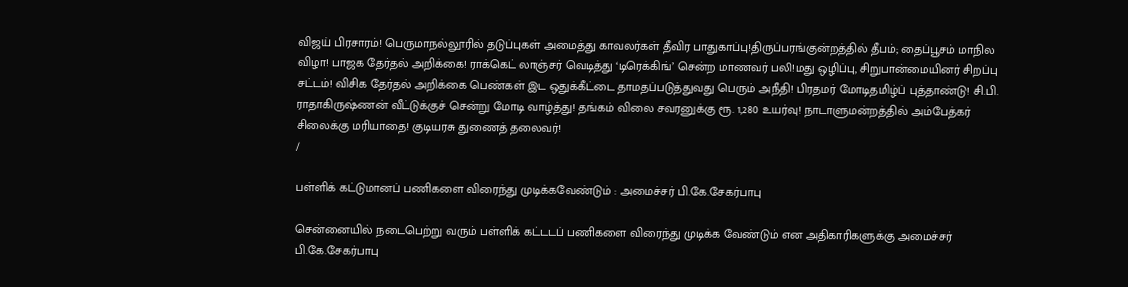விஜய் பிரசாரம்! பெருமாநல்லூரில் தடுப்புகள் அமைத்து காவலர்கள் தீவிர பாதுகாப்பு!திருப்பரங்குன்றத்தில் தீபம்; தைப்பூசம் மாநில விழா! பாஜக தேர்தல் அறிக்கை! ராக்கெட் லாஞ்சர் வெடித்து ‘டிரெக்கிங்’ சென்ற மாணவர் பலி!மது ஒழிப்பு, சிறுபான்மையினர் சிறப்பு சட்டம்! விசிக தேர்தல் அறிக்கை பெண்கள் இட ஒதுக்கீட்டை தாமதப்படுத்துவது பெரும் அநீதி! பிரதமர் மோடிதமிழ்ப் புத்தாண்டு! சி.பி. ராதாகிருஷ்ணன் வீட்டுக்குச் சென்று மோடி வாழ்த்து! தங்கம் விலை சவரனுக்கு ரூ. 1,280 உயர்வு! நாடாளுமன்றத்தில் அம்பேத்கர் சிலைக்கு மரியாதை! குடியரசு துணைத் தலைவர்!
/

பள்ளிக் கட்டுமானப் பணிகளை விரைந்து முடிக்கவேண்டும் : அமைச்சர் பி.கே.சேகர்பாபு

சென்னையில் நடைபெற்று வரும் பள்ளிக் கட்டடப் பணிகளை விரைந்து முடிக்க வேண்டும் என அதிகாரிகளுக்கு அமைச்சர் பி.கே.சேகர்பாபு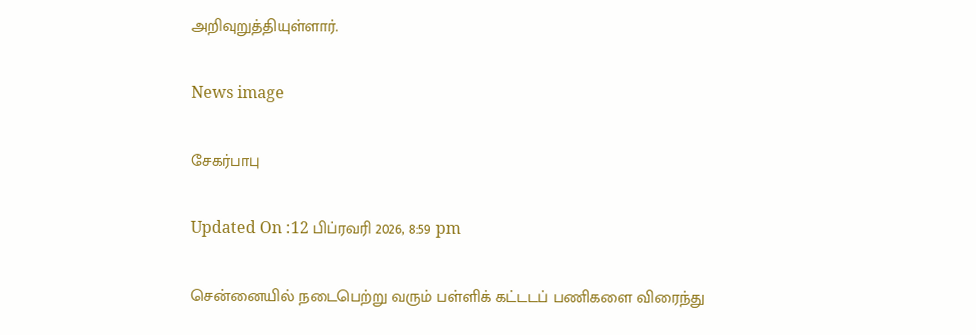அறிவுறுத்தியுள்ளார்.

News image

சேகர்பாபு

Updated On :12 பிப்ரவரி 2026, 8:59 pm

சென்னையில் நடைபெற்று வரும் பள்ளிக் கட்டடப் பணிகளை விரைந்து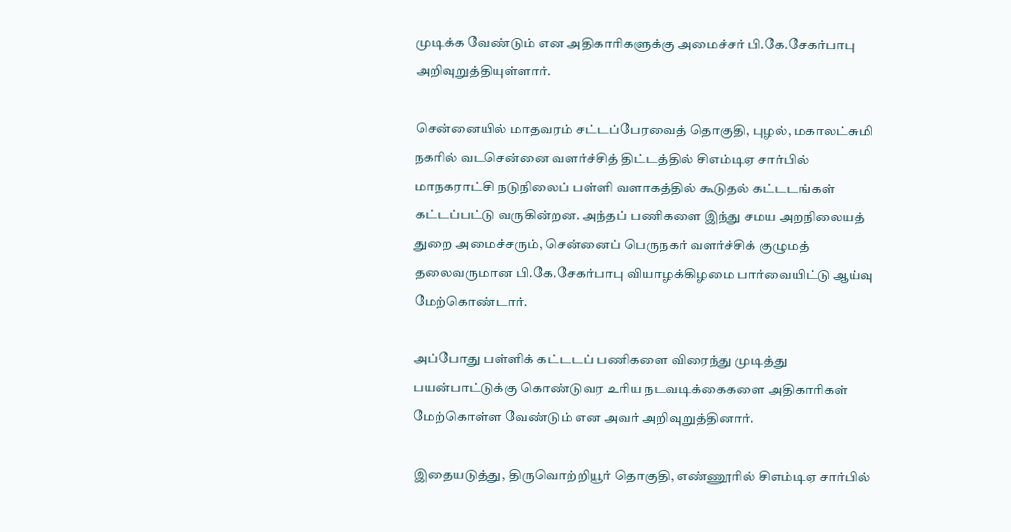முடிக்க வேண்டும் என அதிகாரிகளுக்கு அமைச்சர் பி.கே.சேகர்பாபு அறிவுறுத்தியுள்ளார்.

சென்னையில் மாதவரம் சட்டப்பேரவைத் தொகுதி, புழல், மகாலட்சுமி நகரில் வடசென்னை வளர்ச்சித் திட்டத்தில் சிஎம்டிஏ சார்பில் மாநகராட்சி நடுநிலைப் பள்ளி வளாகத்தில் கூடுதல் கட்டடங்கள் கட்டப்பட்டு வருகின்றன. அந்தப் பணிகளை இந்து சமய அறநிலையத் துறை அமைச்சரும், சென்னைப் பெருநகர் வளர்ச்சிக் குழுமத் தலைவருமான பி.கே.சேகர்பாபு வியாழக்கிழமை பார்வையிட்டு ஆய்வு மேற்கொண்டார்.

அப்போது பள்ளிக் கட்டடப் பணிகளை விரைந்து முடித்து பயன்பாட்டுக்கு கொண்டுவர உரிய நடவடிக்கைகளை அதிகாரிகள் மேற்கொள்ள வேண்டும் என அவர் அறிவுறுத்தினார்.

இதையடுத்து, திருவொற்றியூர் தொகுதி, எண்ணூரில் சிஎம்டிஏ சார்பில்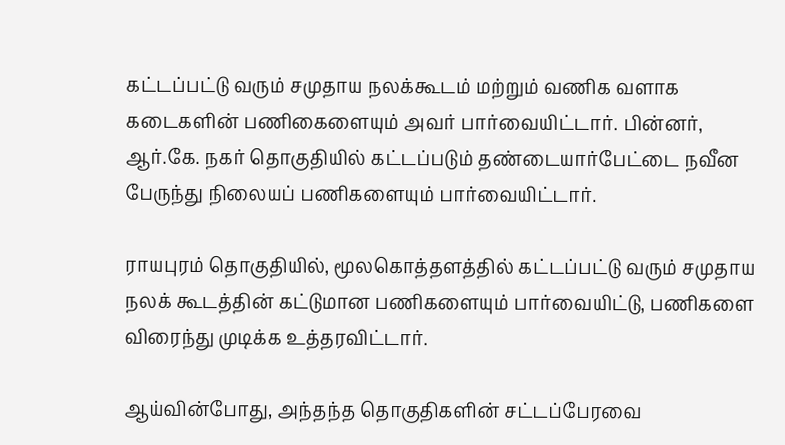கட்டப்பட்டு வரும் சமுதாய நலக்கூடம் மற்றும் வணிக வளாக கடைகளின் பணிகைளையும் அவர் பார்வையிட்டார். பின்னர், ஆர்.கே. நகர் தொகுதியில் கட்டப்படும் தண்டையார்பேட்டை நவீன பேருந்து நிலையப் பணிகளையும் பார்வையிட்டார்.

ராயபுரம் தொகுதியில், மூலகொத்தளத்தில் கட்டப்பட்டு வரும் சமுதாய நலக் கூடத்தின் கட்டுமான பணிகளையும் பார்வையிட்டு, பணிகளை விரைந்து முடிக்க உத்தரவிட்டார்.

ஆய்வின்போது, அந்தந்த தொகுதிகளின் சட்டப்பேரவை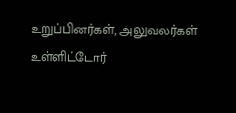உறுப்பினர்கள், அலுவலர்கள் உள்ளிட்டோர்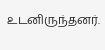உடனிருந்தனர்.